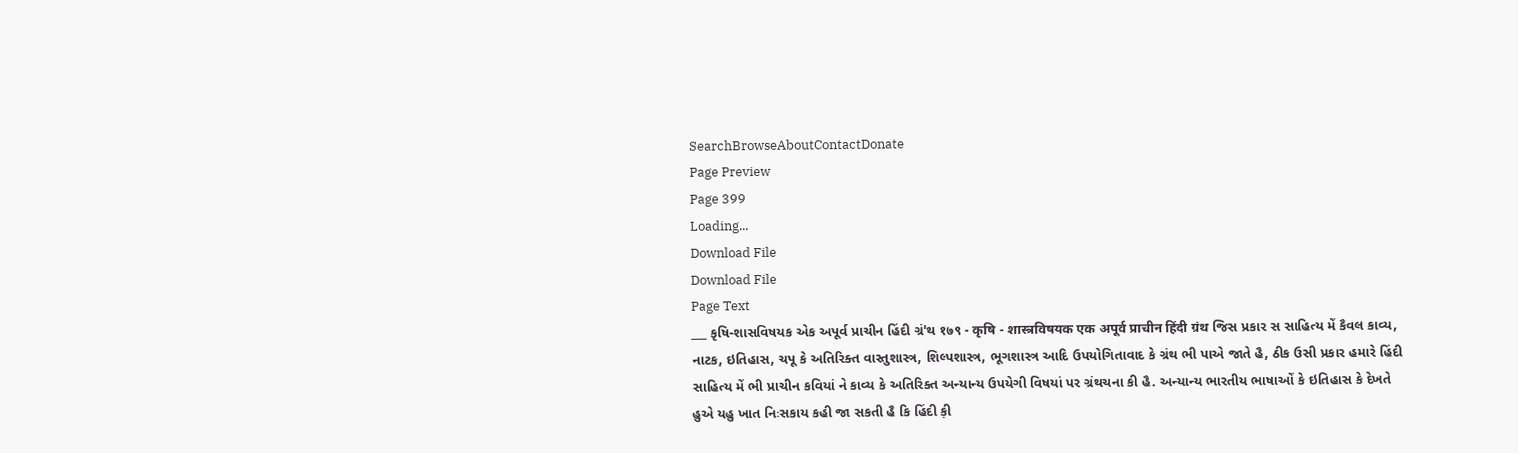SearchBrowseAboutContactDonate
Page Preview
Page 399
Loading...
Download File
Download File
Page Text
___ કૃષિ-શાસવિષયક એક અપૂર્વ પ્રાચીન હિંદી ગ્રં'થ १७९ - कृषि - शास्त्रविषयक एक अपूर्व प्राचीन हिंदी ग्रंथ જિસ પ્રકાર સ સાહિત્ય મેં કૈવલ કાવ્ય, નાટક, ઇતિહાસ, ચપૂ કે અતિરિક્ત વાસ્તુશાસ્ત્ર, શિલ્પશાસ્ત્ર, ભૂગશાસ્ત્ર આદિ ઉપયોગિતાવાદ કે ગ્રંથ ભી પાએ જાતે હૈ, ઠીક ઉસી પ્રકાર હમારે હિંદી સાહિત્ય મેં ભી પ્રાચીન કવિયાં ને કાવ્ય કે અતિરિક્ત અન્યાન્ય ઉપયેગી વિષયાં પર ગ્રંથચના કી હૈ. અન્યાન્ય ભારતીય ભાષાઓં કે ઇતિહાસ કે દેખતે હુએ યહુ ખાત નિઃસકાય કહી જા સકતી હૈ કિ હિંદી ક઼ી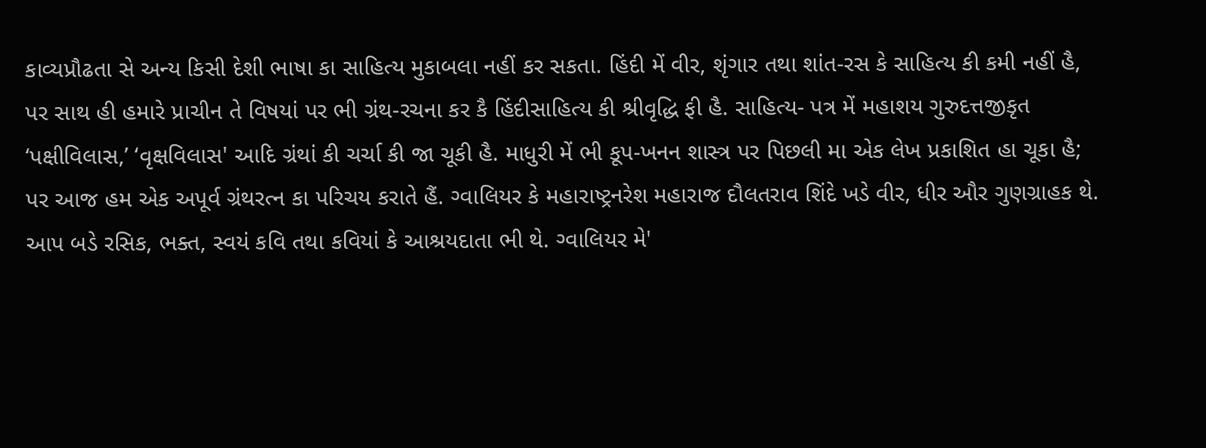કાવ્યપ્રૌઢતા સે અન્ય કિસી દેશી ભાષા કા સાહિત્ય મુકાબલા નહીં કર સકતા. હિંદી મેં વીર, શૃંગાર તથા શાંત-રસ કે સાહિત્ય કી કમી નહીં હૈ, પર સાથ હી હમારે પ્રાચીન તે વિષયાં પર ભી ગ્રંથ-રચના કર કૈ હિંદીસાહિત્ય કી શ્રીવૃદ્ધિ ફી હૈ. સાહિત્ય- પત્ર મેં મહાશય ગુરુદત્તજીકૃત ‘પક્ષીવિલાસ,’ ‘વૃક્ષવિલાસ' આદિ ગ્રંથાં કી ચર્ચા કી જા ચૂકી હૈ. માધુરી મેં ભી કૂપ-ખનન શાસ્ત્ર પર પિછલી મા એક લેખ પ્રકાશિત હા ચૂકા હૈ; પર આજ હમ એક અપૂર્વ ગ્રંથરત્ન કા પરિચય કરાતે હૈં. ગ્વાલિયર કે મહારાષ્ટ્રનરેશ મહારાજ દૌલતરાવ શિંદે ખડે વીર, ધીર ઔર ગુણગ્રાહક થે. આપ બડે રસિક, ભક્ત, સ્વયં કવિ તથા કવિયાં કે આશ્રયદાતા ભી થે. ગ્વાલિયર મે'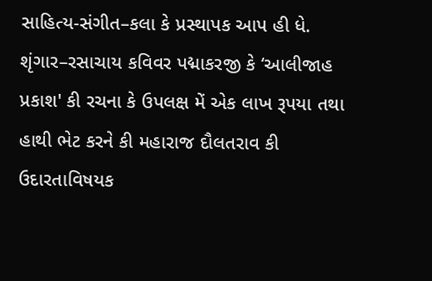સાહિત્ય-સંગીત–કલા કે પ્રસ્થાપક આપ હી ધે. શૃંગાર–રસાચાય કવિવર પદ્માકરજી કે ‘આલીજાહ પ્રકાશ' કી રચના કે ઉપલક્ષ મેં એક લાખ રૂપયા તથા હાથી ભેટ કરને કી મહારાજ દૌલતરાવ કી ઉદારતાવિષયક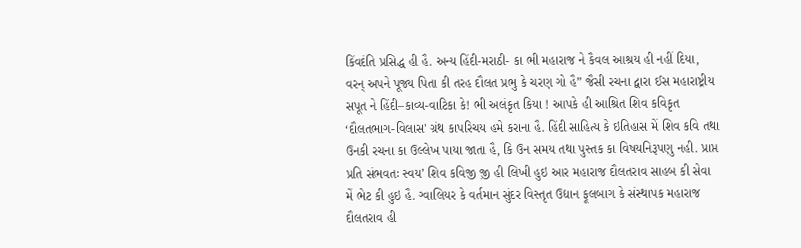કિંવદંતિ પ્રસિદ્ધ હી હૈ. અન્ય હિંદી-મરાઠી- કા ભી મહારાજ ને કૈવલ આશ્રય હી નહીં દિયા, વરન્ અપને પૂજ્ય પિતા કી તરહ દૌલત પ્રભુ કે ચરણ ગો હૈ” જૈસી રચના દ્વારા ઈસ મહારાષ્ટ્રીય સપૂત ને હિંદી–કાવ્ય-વાટિકા કે! ભી અલંકૃત કિયા ! આપકે હી આશ્રિત શિવ કવિકૃત ‘દૌલતભાગ-વિલાસ' ગ્રંથ કાપરિચય હમે કરાના હૈ. હિંદી સાહિત્ય કે ઇતિહાસ મેં શિવ કવિ તથા ઉનકી રચના કા ઉલ્લેખ પાયા જાતા હૈ, કિ ઉન સમય તથા પુસ્તક કા વિષયનિરૂપણુ નહી. પ્રાપ્ત પ્રતિ સંભવતઃ સ્વય’ શિવ કવિજી જ઼ી હી લિખી હુઇ આર મહારાજ દૌલતરાવ સાહબ કી સેવા મેં ભેટ કી હુઇ હૈ. ગ્વાલિયર કે વર્તમાન સુંદર વિસ્તૃત ઉદ્યાન ફૂલબાગ કે સંસ્થાપક મહારાજ દૌલતરાવ હી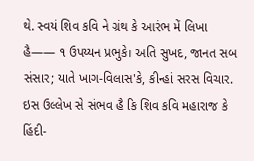થે. સ્વયં શિવ કવિ ને ગ્રંથ કે આરંભ મેં લિખા હૈ—— ૧ ઉપય્યન પ્રભુકે। અતિ સુખદ, જાનત સબ સંસાર; યાતે ખાગ-વિલાસ'કે, કીન્હાં સરસ વિચાર. ઇસ ઉલ્લેખ સે સંભવ હૈ કિ શિવ કવિ મહારાજ કે હિંદી-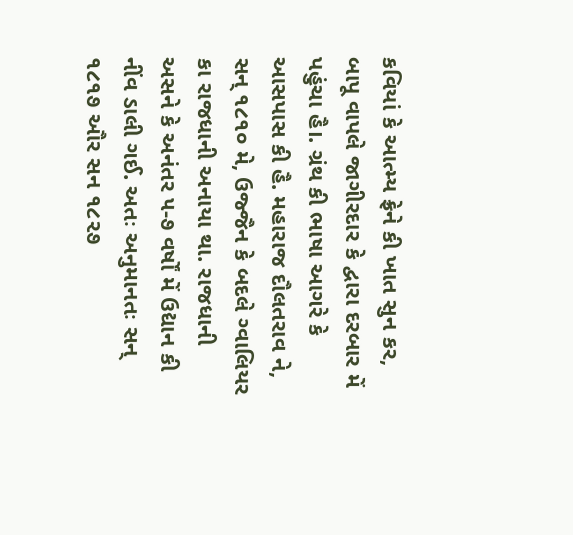કવિયાં કે આત્મ્ય ફ્રેને કી ખાત સુન કર, બાપૂ વાપલે જાગીરદાર કે દ્વારા દરબાર મેં પહુંચા હૈ।. ગ્રંથ કી ભાષા આગરે કે આસપાસ કી હૈ. મહારાજ દૌલતરાવ ને, સન્ ૧૮૧૦ મે, ઉજ્જૈન કે બદલે ગ્વાલિયર કા રાજધાની અનાયા થા. રાજધાની અસને કે અનંતર ૫-૭ વર્ષોં મેં ઉદ્યાન કી નીંવ ડાલી ગઈ. અતઃ અનુમાનતઃ સન્ ૧૮૧૭ ઔર સન ૧૮૨૭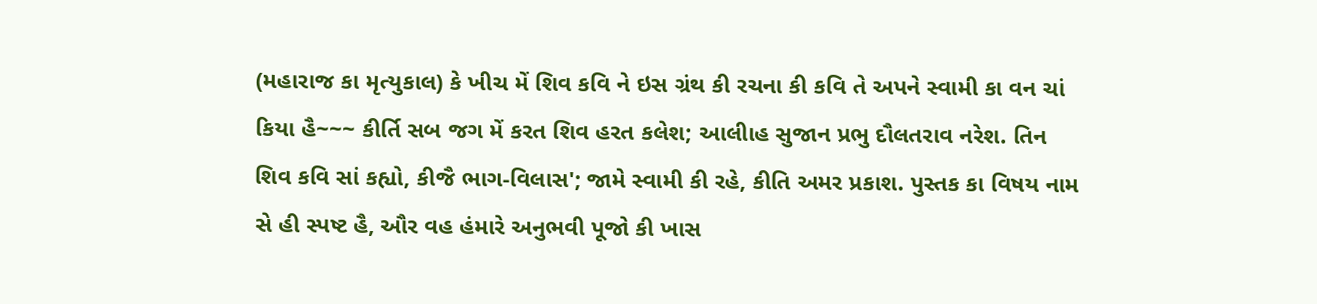(મહારાજ કા મૃત્યુકાલ) કે ખીચ મેં શિવ કવિ ને ઇસ ગ્રંથ કી રચના કી કવિ તે અપને સ્વામી કા વન ચાં કિયા હૈ~~~ કીર્તિ સબ જગ મેં કરત શિવ હરત કલેશ; આલીાહ સુજાન પ્રભુ દૌલતરાવ નરેશ. તિન શિવ કવિ સાં કહ્યો, કીજૈ ભાગ-વિલાસ'; જામે સ્વામી કી રહે, કીતિ અમર પ્રકાશ. પુસ્તક કા વિષય નામ સે હી સ્પષ્ટ હૈ, ઔર વહ હંમારે અનુભવી પૂજો કી ખાસ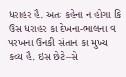ધરાહર હૈ. અતઃ કહેના ન હોગા કિ ઉસ ધરાહર કા દેખના-ભાલના વ પરખના ઉનકી સંતાન કા મુખ્ય કવ્ય હૈ. ઇસ છેટે–સે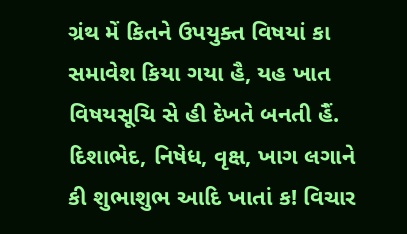ગ્રંથ મેં કિતને ઉપયુક્ત વિષયાં કા સમાવેશ કિયા ગયા હૈ, યહ ખાત વિષયસૂચિ સે હી દેખતે બનતી હૈં. દિશાભેદ, નિષેધ, વૃક્ષ, ખાગ લગાને કી શુભાશુભ આદિ ખાતાં ક! વિચાર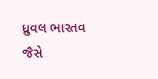ધ્રુવલ ભારતવ જૈસે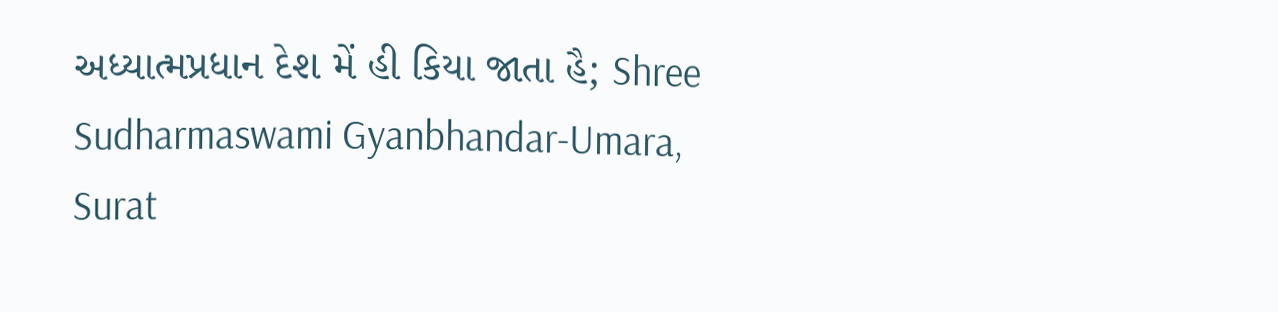અધ્યાત્મપ્રધાન દેશ મેં હી કિયા જાતા હૈ; Shree Sudharmaswami Gyanbhandar-Umara, Surat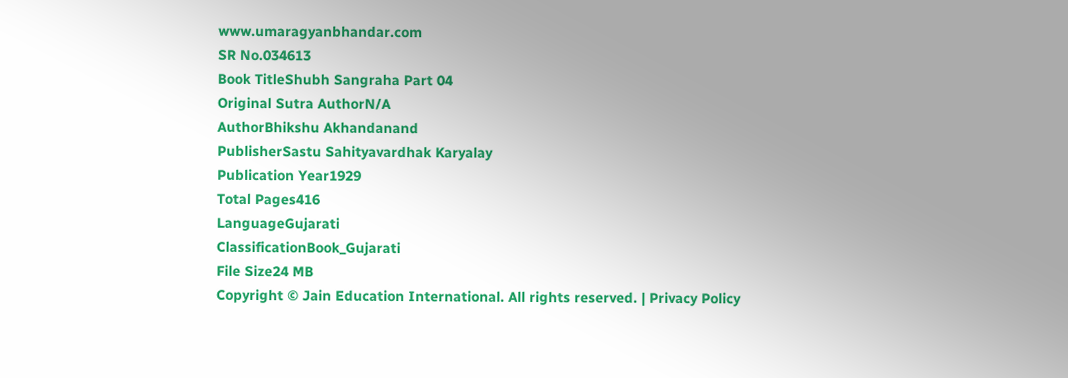www.umaragyanbhandar.com
SR No.034613
Book TitleShubh Sangraha Part 04
Original Sutra AuthorN/A
AuthorBhikshu Akhandanand
PublisherSastu Sahityavardhak Karyalay
Publication Year1929
Total Pages416
LanguageGujarati
ClassificationBook_Gujarati
File Size24 MB
Copyright © Jain Education International. All rights reserved. | Privacy Policy